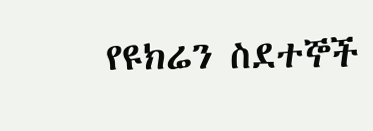የዩክሬን ስደተኞች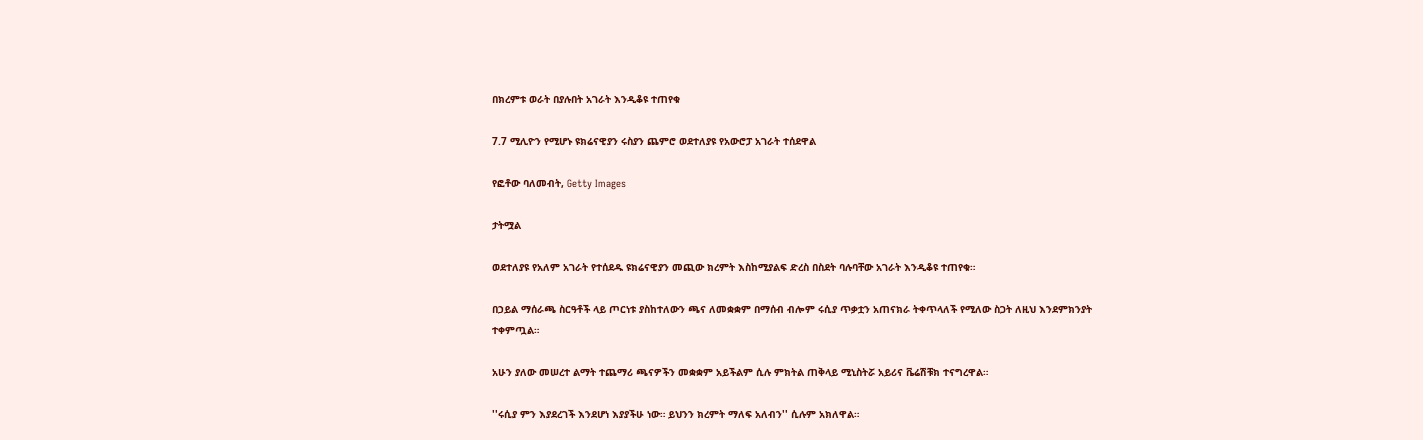በክረምቱ ወራት በያሉበት አገራት እንዲቆዩ ተጠየቁ

7.7 ሚሊዮን የሚሆኑ ዩክሬናዊያን ሩስያን ጨምሮ ወደተለያዩ የአውሮፓ አገራት ተሰደዋል

የፎቶው ባለመብት, Getty Images

ታትሟል

ወደተለያዩ የአለም አገራት የተሰደዱ ዩክሬናዊያን መጪው ክረምት እስከሚያልፍ ድረስ በስደት ባሉባቸው አገራት እንዲቆዩ ተጠየቁ።

በኃይል ማሰራጫ ስርዓቶች ላይ ጦርነቱ ያስከተለውን ጫና ለመቋቋም በማሰብ ብሎም ሩሲያ ጥቃቷን አጠናክራ ትቀጥላለች የሚለው ስጋት ለዚህ እንደምክንያት ተቀምጧል።

አሁን ያለው መሠረተ ልማት ተጨማሪ ጫናዎችን መቋቋም አይችልም ሲሉ ምክትል ጠቅላይ ሚኒስትሯ አይሪና ቬሬሽቹክ ተናግረዋል።

''ሩሲያ ምን እያደረገች እንደሆነ እያያችሁ ነው። ይህንን ክረምት ማለፍ አለብን'' ሲሉም አክለዋል።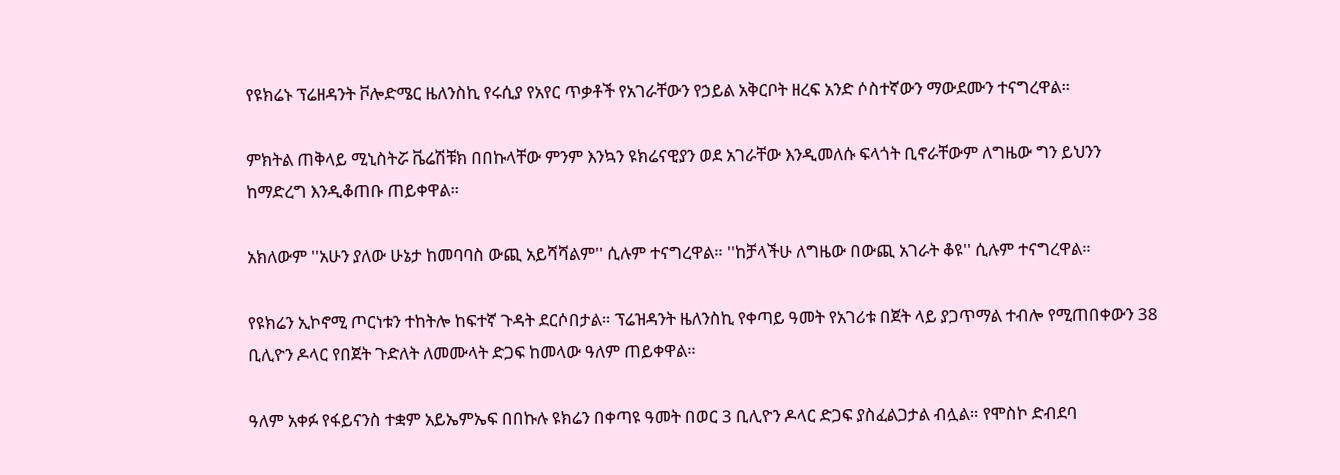የዩክሬኑ ፕሬዘዳንት ቮሎድሜር ዜለንስኪ የሩሲያ የአየር ጥቃቶች የአገራቸውን የኃይል አቅርቦት ዘረፍ አንድ ሶስተኛውን ማውደሙን ተናግረዋል።

ምክትል ጠቅላይ ሚኒስትሯ ቬሬሽቹክ በበኩላቸው ምንም እንኳን ዩክሬናዊያን ወደ አገራቸው እንዲመለሱ ፍላጎት ቢኖራቸውም ለግዜው ግን ይህንን ከማድረግ እንዲቆጠቡ ጠይቀዋል።

አክለውም ''አሁን ያለው ሁኔታ ከመባባስ ውጪ አይሻሻልም'' ሲሉም ተናግረዋል። ''ከቻላችሁ ለግዜው በውጪ አገራት ቆዩ'' ሲሉም ተናግረዋል።

የዩክሬን ኢኮኖሚ ጦርነቱን ተከትሎ ከፍተኛ ጉዳት ደርሶበታል። ፕሬዝዳንት ዜለንስኪ የቀጣይ ዓመት የአገሪቱ በጀት ላይ ያጋጥማል ተብሎ የሚጠበቀውን 38 ቢሊዮን ዶላር የበጀት ጉድለት ለመሙላት ድጋፍ ከመላው ዓለም ጠይቀዋል።

ዓለም አቀፉ የፋይናንስ ተቋም አይኤምኤፍ በበኩሉ ዩክሬን በቀጣዩ ዓመት በወር 3 ቢሊዮን ዶላር ድጋፍ ያስፈልጋታል ብሏል። የሞስኮ ድብደባ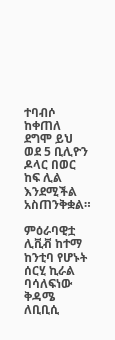ተባብሶ ከቀጠለ ደግሞ ይህ ወደ 5 ቢሊዮን ዶላር በወር ከፍ ሊል እንደሚችል አስጠንቅቋል።

ምዕራባዊቷ ሊቪቭ ከተማ ከንቲባ የሆኑት ሰርሂ ኪራል ባሳለፍነው ቅዳሜ ለቢቢሲ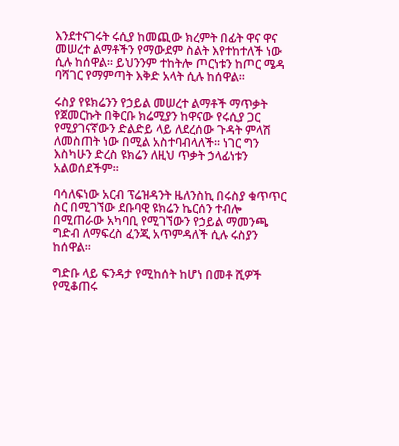እንደተናገሩት ሩሲያ ከመጪው ክረምት በፊት ዋና ዋና መሠረተ ልማቶችን የማውደም ስልት እየተከተለች ነው ሲሉ ከሰዋል። ይህንንም ተከትሎ ጦርነቱን ከጦር ሜዳ ባሻገር የማምጣት እቅድ አላት ሲሉ ከሰዋል።

ሩስያ የዩክሬንን የኃይል መሠረተ ልማቶች ማጥቃት የጀመርኩት በቅርቡ ክሬሚያን ከዋናው የሩሲያ ጋር የሚያገናኛውን ድልድይ ላይ ለደረሰው ጉዳት ምላሽ ለመስጠት ነው በሚል አስተባብላለች። ነገር ግን እስካሁን ድረስ ዩክሬን ለዚህ ጥቃት ኃላፊነቱን አልወሰደችም።

ባሳለፍነው አርብ ፕሬዝዳንት ዜለንስኪ በሩስያ ቁጥጥር ስር በሚገኘው ደቡባዊ ዩክሬን ኬርሰን ተብሎ በሚጠራው አካባቢ የሚገኘውን የኃይል ማመንጫ ግድብ ለማፍረስ ፈንጂ አጥምዳለች ሲሉ ሩስያን ከሰዋል።

ግድቡ ላይ ፍንዳታ የሚከሰት ከሆነ በመቶ ሺዎች የሚቆጠሩ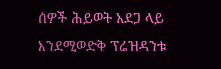ሰዎች ሕይወት አደጋ ላይ እንደሚወድቅ ፕሬዝዳንቱ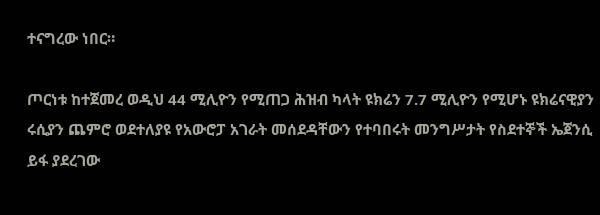ተናግረው ነበር።

ጦርነቱ ከተጀመረ ወዲህ 44 ሚሊዮን የሚጠጋ ሕዝብ ካላት ዩክሬን 7.7 ሚሊዮን የሚሆኑ ዩክሬናዊያን ሩሲያን ጨምሮ ወደተለያዩ የአውሮፓ አገራት መሰደዳቸውን የተባበሩት መንግሥታት የስደተኞች ኤጀንሲ ይፋ ያደረገው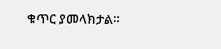ቁጥር ያመላክታል።